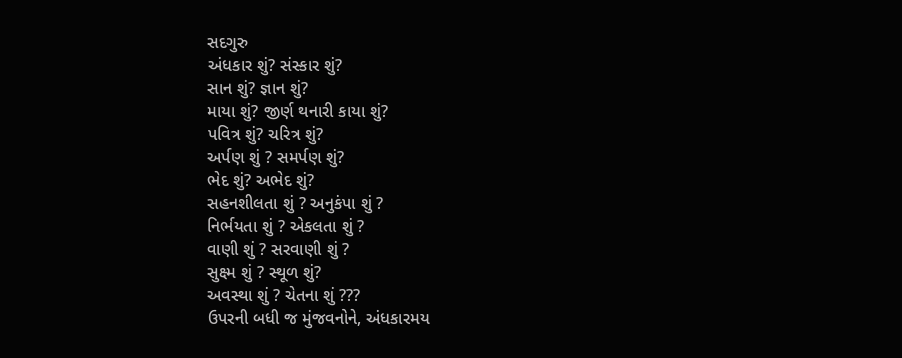સદગુરુ
અંધકાર શું? સંસ્કાર શું?
સાન શું? જ્ઞાન શું?
માયા શું? જીર્ણ થનારી કાયા શું?
પવિત્ર શું? ચરિત્ર શું?
અર્પણ શું ? સમર્પણ શું?
ભેદ શું? અભેદ શું?
સહનશીલતા શું ? અનુકંપા શું ?
નિર્ભયતા શું ? એકલતા શું ?
વાણી શું ? સરવાણી શું ?
સુક્ષ્મ શું ? સ્થૂળ શું?
અવસ્થા શું ? ચેતના શું ???
ઉપરની બધી જ મુંજવનોને, અંધકારમય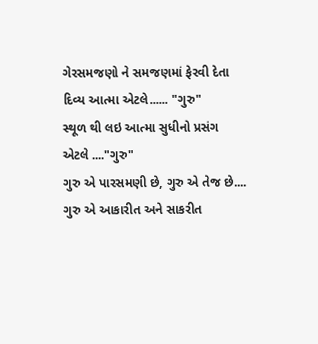ગેરસમજણો ને સમજણમાં ફેરવી દેતા દિવ્ય આત્મા એટલે...... "ગુરુ"
સ્થૂળ થી લઇ આત્મા સુધીનો પ્રસંગ એટલે ...."ગુરુ"
ગુરુ એ પારસમણી છે, ગુરુ એ તેજ છે....
ગુરુ એ આકારીત અને સાકરીત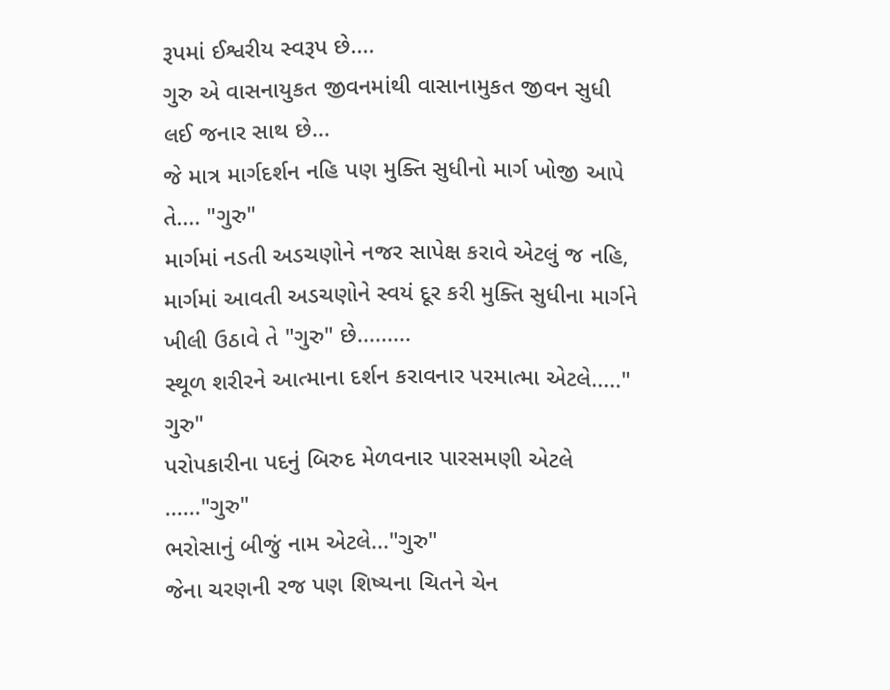રૂપમાં ઈશ્વરીય સ્વરૂપ છે....
ગુરુ એ વાસનાયુકત જીવનમાંથી વાસાનામુકત જીવન સુધી લઈ જનાર સાથ છે...
જે માત્ર માર્ગદર્શન નહિ પણ મુક્તિ સુધીનો માર્ગ ખોજી આપે તે.... "ગુરુ"
માર્ગમાં નડતી અડચણોને નજર સાપેક્ષ કરાવે એટલું જ નહિ, માર્ગમાં આવતી અડચણોને સ્વયં દૂર કરી મુક્તિ સુધીના માર્ગને ખીલી ઉઠાવે તે "ગુરુ" છે.........
સ્થૂળ શરીરને આત્માના દર્શન કરાવનાર પરમાત્મા એટલે....." ગુરુ"
પરોપકારીના પદનું બિરુદ મેળવનાર પારસમણી એટલે ......"ગુરુ"
ભરોસાનું બીજું નામ એટલે..."ગુરુ"
જેના ચરણની રજ પણ શિષ્યના ચિતને ચેન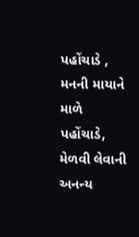પહોંચાડે , મનની માયાને માળે પહોંચાડે, મેળવી લેવાની અનન્ય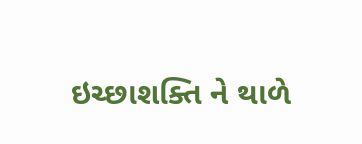ઇચ્છાશક્તિ ને થાળે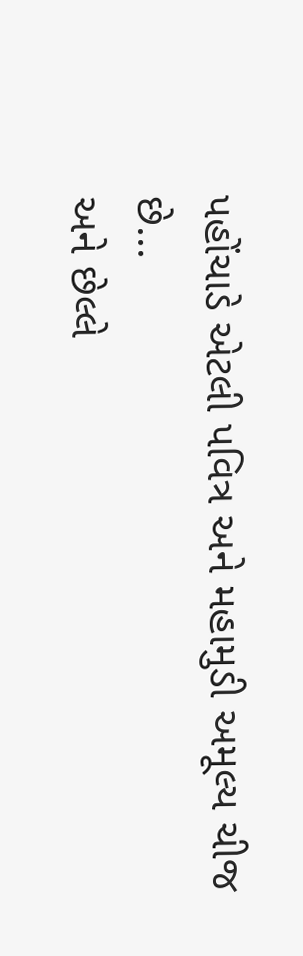પહોંચાડે એટલી પવિત્ર અને મહામુડી અમૂલ્ય ચીજ છે...
અને છેલ્લે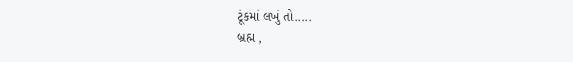ટૂંકમાં લખું તો.....
બ્રહ્મ ,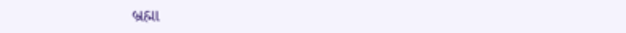બ્રહ્મા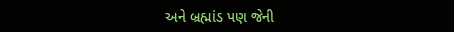અને બ્રહ્માંડ પણ જેની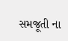સમજૂતી ના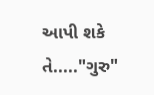આપી શકે તે....."ગુરુ"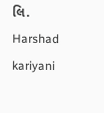લિ.
Harshad kariyani